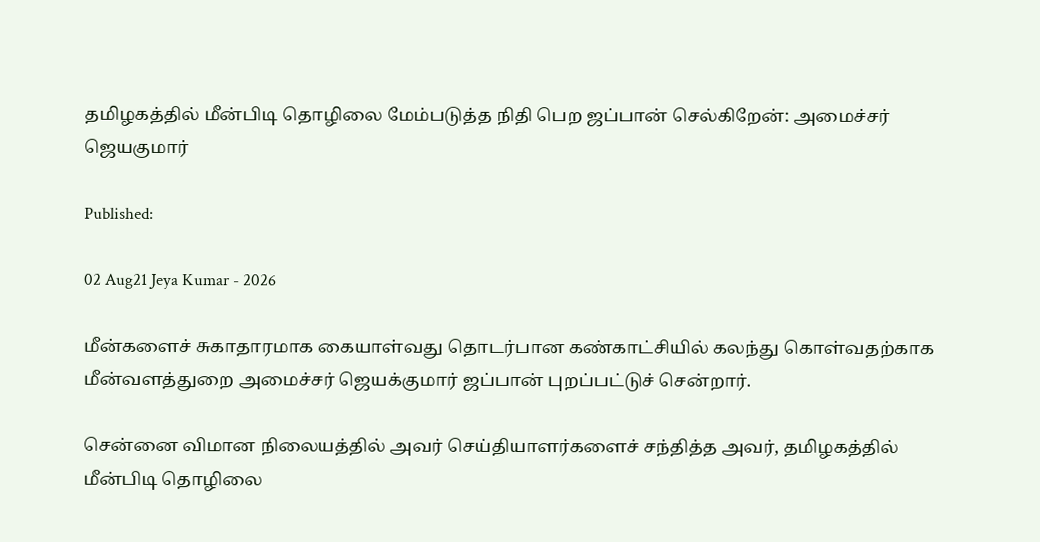தமிழகத்தில் மீன்பிடி தொழிலை மேம்படுத்த நிதி பெற ஜப்பான் செல்கிறேன்: அமைச்சர் ஜெயகுமார்

Published:

02 Aug21 Jeya Kumar - 2026

மீன்களைச் சுகாதாரமாக கையாள்வது தொடர்பான கண்காட்சியில் கலந்து கொள்வதற்காக மீன்வளத்துறை அமைச்சர் ஜெயக்குமார் ஜப்பான் புறப்பட்டுச் சென்றார்.

சென்னை விமான நிலையத்தில் அவர் செய்தியாளர்களைச் சந்தித்த அவர், தமிழகத்தில் மீன்பிடி தொழிலை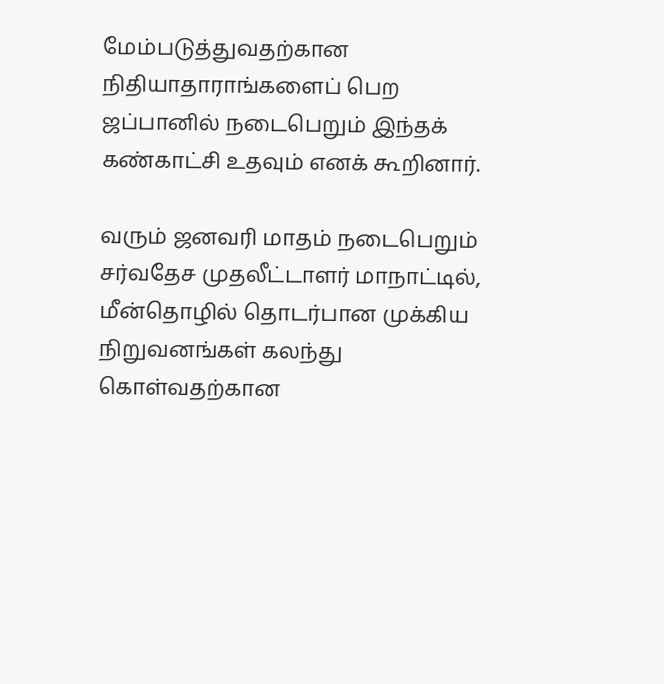மேம்படுத்துவதற்கான நிதியாதாராங்களைப் பெற ஜப்பானில் நடைபெறும் இந்தக் கண்காட்சி உதவும் எனக் கூறினார்.

வரும் ஜனவரி மாதம் நடைபெறும் சர்வதேச முதலீட்டாளர் மாநாட்டில், மீன்தொழில் தொடர்பான முக்கிய நிறுவனங்கள் கலந்து கொள்வதற்கான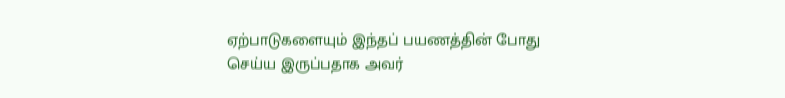ஏற்பாடுகளையும் இந்தப் பயணத்தின் போது செய்ய இருப்பதாக அவர்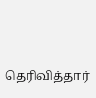தெரிவித்தார்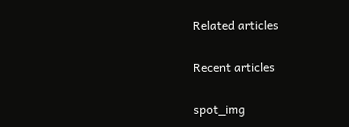Related articles

Recent articles

spot_img